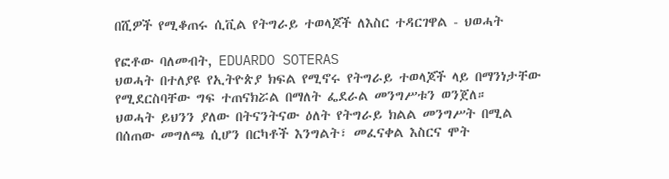በሺዎች የሚቆጠሩ ሲቪል የትግራይ ተወላጆች ለእስር ተዳርገዋል - ህወሓት

የፎቶው ባለመብት, EDUARDO SOTERAS
ህወሓት በተለያዩ የኢትዮጵያ ክፍል የሚኖሩ የትግራይ ተወላጆች ላይ በማንነታቸው የሚደርስባቸው ግፍ ተጠናክሯል በማለት ፌደራል መንግሥቱን ወንጀለ።
ህወሓት ይህንን ያለው በትናንትናው ዕለት የትግራይ ክልል መንግሥት በሚል በሰጠው መግለጫ ሲሆን በርካቶች እንግልት፣ መፈናቀል እስርና ሞት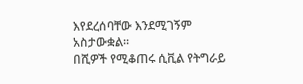እየደረሰባቸው እንደሚገኝም አስታውቋል።
በሺዎች የሚቆጠሩ ሲቪል የትግራይ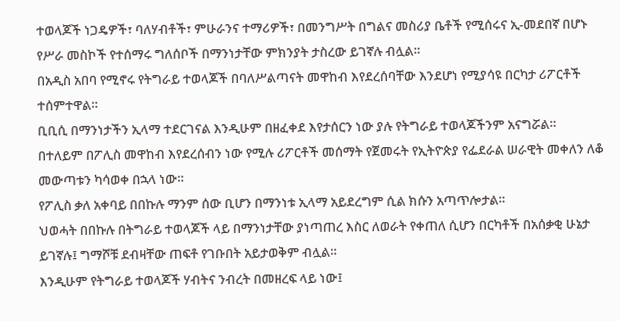ተወላጆች ነጋዴዎች፣ ባለሃብቶች፣ ምሁራንና ተማሪዎች፣ በመንግሥት በግልና መስሪያ ቤቶች የሚሰሩና ኢ-መደበኛ በሆኑ የሥራ መስኮች የተሰማሩ ግለሰቦች በማንነታቸው ምክንያት ታስረው ይገኛሉ ብሏል።
በአዲስ አበባ የሚኖሩ የትግራይ ተወላጆች በባለሥልጣናት መዋከብ እየደረሰባቸው እንደሆነ የሚያሳዩ በርካታ ሪፖርቶች ተሰምተዋል።
ቢቢሲ በማንነታችን ኢላማ ተደርገናል እንዲሁም በዘፈቀደ እየታሰርን ነው ያሉ የትግራይ ተወላጆችንም አናግሯል።
በተለይም በፖሊስ መዋከብ እየደረሰብን ነው የሚሉ ሪፖርቶች መሰማት የጀመሩት የኢትዮጵያ የፌደራል ሠራዊት መቀለን ለቆ መውጣቱን ካሳወቀ በኋላ ነው።
የፖሊስ ቃለ አቀባይ በበኩሉ ማንም ሰው ቢሆን በማንነቱ ኢላማ አይደረግም ሲል ክሱን አጣጥሎታል።
ህወሓት በበኩሉ በትግራይ ተወላጆች ላይ በማንነታቸው ያነጣጠረ እስር ለወራት የቀጠለ ሲሆን በርካቶች በአሰቃቂ ሁኔታ ይገኛሉ፤ ግማሾቹ ደብዛቸው ጠፍቶ የገቡበት አይታወቅም ብሏል።
እንዲሁም የትግራይ ተወላጆች ሃብትና ንብረት በመዘረፍ ላይ ነው፤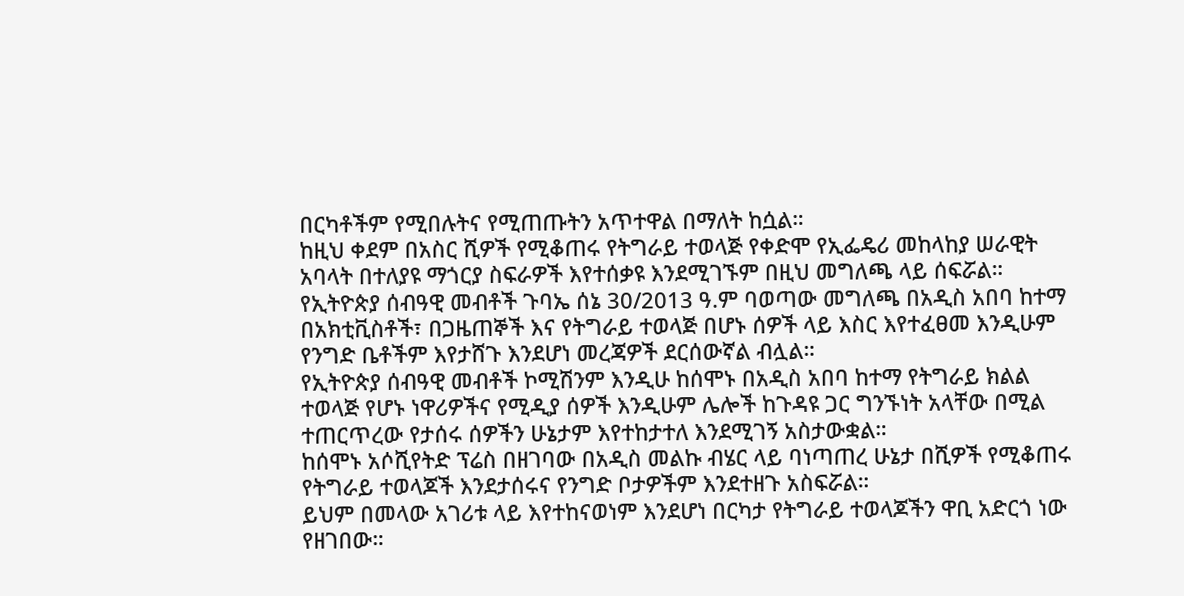በርካቶችም የሚበሉትና የሚጠጡትን አጥተዋል በማለት ከሷል።
ከዚህ ቀደም በአስር ሺዎች የሚቆጠሩ የትግራይ ተወላጅ የቀድሞ የኢፌዴሪ መከላከያ ሠራዊት አባላት በተለያዩ ማጎርያ ስፍራዎች እየተሰቃዩ እንደሚገኙም በዚህ መግለጫ ላይ ሰፍሯል።
የኢትዮጵያ ሰብዓዊ መብቶች ጉባኤ ሰኔ 30/2013 ዓ.ም ባወጣው መግለጫ በአዲስ አበባ ከተማ በአክቲቪስቶች፣ በጋዜጠኞች እና የትግራይ ተወላጅ በሆኑ ሰዎች ላይ እስር እየተፈፀመ እንዲሁም የንግድ ቤቶችም እየታሸጉ እንደሆነ መረጃዎች ደርሰውኛል ብሏል።
የኢትዮጵያ ሰብዓዊ መብቶች ኮሚሽንም እንዲሁ ከሰሞኑ በአዲስ አበባ ከተማ የትግራይ ክልል ተወላጅ የሆኑ ነዋሪዎችና የሚዲያ ሰዎች እንዲሁም ሌሎች ከጉዳዩ ጋር ግንኙነት አላቸው በሚል ተጠርጥረው የታሰሩ ሰዎችን ሁኔታም እየተከታተለ እንደሚገኝ አስታውቋል።
ከሰሞኑ አሶሺየትድ ፕሬስ በዘገባው በአዲስ መልኩ ብሄር ላይ ባነጣጠረ ሁኔታ በሺዎች የሚቆጠሩ የትግራይ ተወላጆች እንደታሰሩና የንግድ ቦታዎችም እንደተዘጉ አስፍሯል።
ይህም በመላው አገሪቱ ላይ እየተከናወነም እንደሆነ በርካታ የትግራይ ተወላጆችን ዋቢ አድርጎ ነው የዘገበው።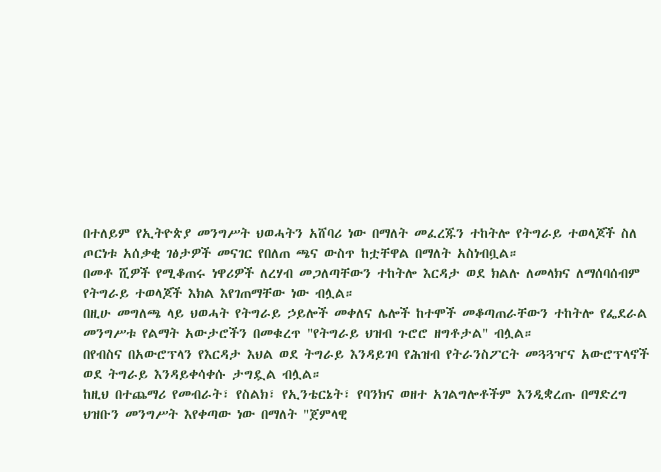በተለይም የኢትዮጵያ መንግሥት ህወሓትን አሸባሪ ነው በማለት መፈረጁን ተከትሎ የትግራይ ተወላጆች ስለ ጦርነቱ አሰቃቂ ገፅታዎች መናገር የበለጠ ጫና ውስጥ ከቷቸዋል በማለት አስነብቧል።
በመቶ ሺዎች የሚቆጠሩ ነዋሪዎች ለረሃብ መጋለጣቸውን ተከትሎ እርዳታ ወደ ክልሉ ለመላክና ለማሰባሰብም የትግራይ ተወላጆች እክል እየገጠማቸው ነው ብሏል።
በዚሁ መግለጫ ላይ ህወሓት የትግራይ ኃይሎች መቀለና ሌሎች ከተሞች መቆጣጠራቸውን ተከትሎ የፌደራል መንግሥቱ የልማት አውታሮችን በመቁረጥ "የትግራይ ህዝብ ጉሮሮ ዘግቶታል" ብሏል።
በየብስና በአውሮፕላን የእርዳታ እህል ወደ ትግራይ እንዳይገባ የሕዝብ የትራንስፖርት መጓጓዣና አውሮፕላኖች ወደ ትግራይ እንዳይቀሳቀሱ ታግዷል ብሏል።
ከዚህ በተጨማሪ የመብራት፣ የስልክ፣ የኢንቴርኔት፣ የባንክና ወዘተ አገልግሎቶችም እንዲቋረጡ በማድረግ ህዝቡን መንግሥት እየቀጣው ነው በማለት "ጀምላዊ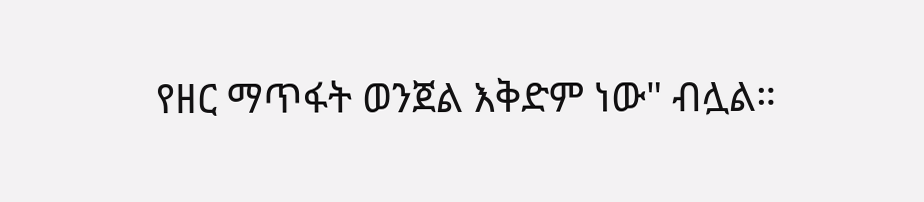የዘር ማጥፋት ወንጀል እቅድም ነው" ብሏል።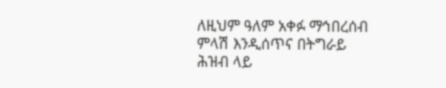ለዚህም ዓለም አቀፉ ማኅበረሰብ ምላሽ እንዲሰጥና በትግራይ ሕዝብ ላይ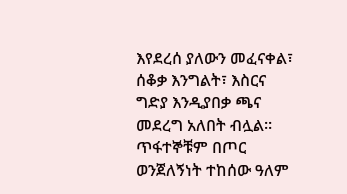እየደረሰ ያለውን መፈናቀል፣ ሰቆቃ እንግልት፣ እስርና ግድያ እንዲያበቃ ጫና መደረግ አለበት ብሏል።
ጥፋተኞቹም በጦር ወንጀለኝነት ተከሰው ዓለም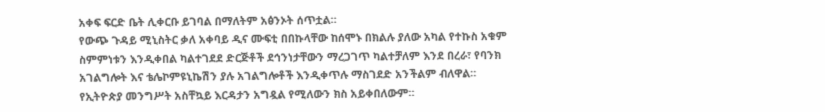አቀፍ ፍርድ ቤት ሊቀርቡ ይገባል በማለትም አፅንኦት ሰጥቷል።
የውጭ ጉዳይ ሚኒስትር ቃለ አቀባይ ዲና ሙፍቲ በበኩላቸው ከሰሞኑ በክልሉ ያለው አካል የተኩስ አቁም ስምምነቱን እንዲቀበል ካልተገደደ ድርጅቶች ደኅንነታቸውን ማረጋገጥ ካልተቻለም እንደ በረራ፣ የባንክ አገልግሎት እና ቴሌኮምዩኒኬሽን ያሉ አገልግሎቶች እንዲቀጥሉ ማስገደድ አንችልም ብለዋል።
የኢትዮጵያ መንግሥት አስቸኳይ እርዳታን አግዷል የሚለውን ክስ አይቀበለውም።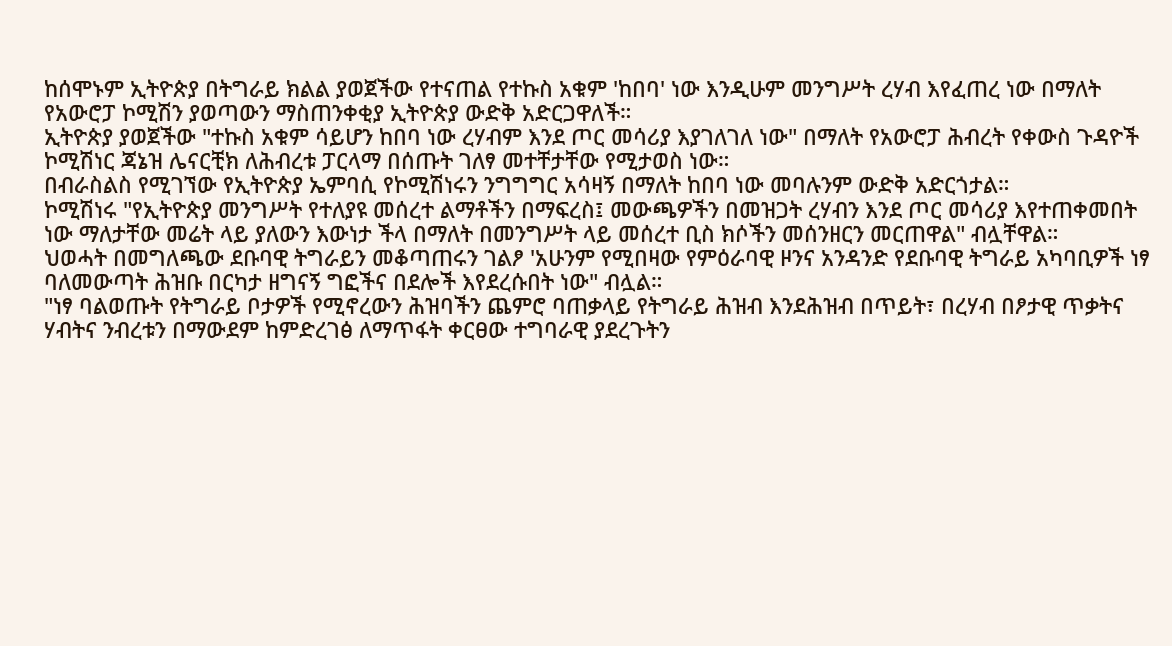ከሰሞኑም ኢትዮጵያ በትግራይ ክልል ያወጀችው የተናጠል የተኩስ አቁም 'ከበባ' ነው እንዲሁም መንግሥት ረሃብ እየፈጠረ ነው በማለት የአውሮፓ ኮሚሽን ያወጣውን ማስጠንቀቂያ ኢትዮጵያ ውድቅ አድርጋዋለች።
ኢትዮጵያ ያወጀችው "ተኩስ አቁም ሳይሆን ከበባ ነው ረሃብም እንደ ጦር መሳሪያ እያገለገለ ነው" በማለት የአውሮፓ ሕብረት የቀውስ ጉዳዮች ኮሚሽነር ጃኔዝ ሌናርቺክ ለሕብረቱ ፓርላማ በሰጡት ገለፃ መተቸታቸው የሚታወስ ነው።
በብራስልስ የሚገኘው የኢትዮጵያ ኤምባሲ የኮሚሽነሩን ንግግግር አሳዛኝ በማለት ከበባ ነው መባሉንም ውድቅ አድርጎታል።
ኮሚሽነሩ "የኢትዮጵያ መንግሥት የተለያዩ መሰረተ ልማቶችን በማፍረስ፤ መውጫዎችን በመዝጋት ረሃብን እንደ ጦር መሳሪያ እየተጠቀመበት ነው ማለታቸው መሬት ላይ ያለውን እውነታ ችላ በማለት በመንግሥት ላይ መሰረተ ቢስ ክሶችን መሰንዘርን መርጠዋል" ብሏቸዋል።
ህወሓት በመግለጫው ደቡባዊ ትግራይን መቆጣጠሩን ገልፆ 'አሁንም የሚበዛው የምዕራባዊ ዞንና አንዳንድ የደቡባዊ ትግራይ አካባቢዎች ነፃ ባለመውጣት ሕዝቡ በርካታ ዘግናኝ ግፎችና በደሎች እየደረሱበት ነው" ብሏል።
"ነፃ ባልወጡት የትግራይ ቦታዎች የሚኖረውን ሕዝባችን ጨምሮ ባጠቃላይ የትግራይ ሕዝብ እንደሕዝብ በጥይት፣ በረሃብ በፆታዊ ጥቃትና ሃብትና ንብረቱን በማውደም ከምድረገፅ ለማጥፋት ቀርፀው ተግባራዊ ያደረጉትን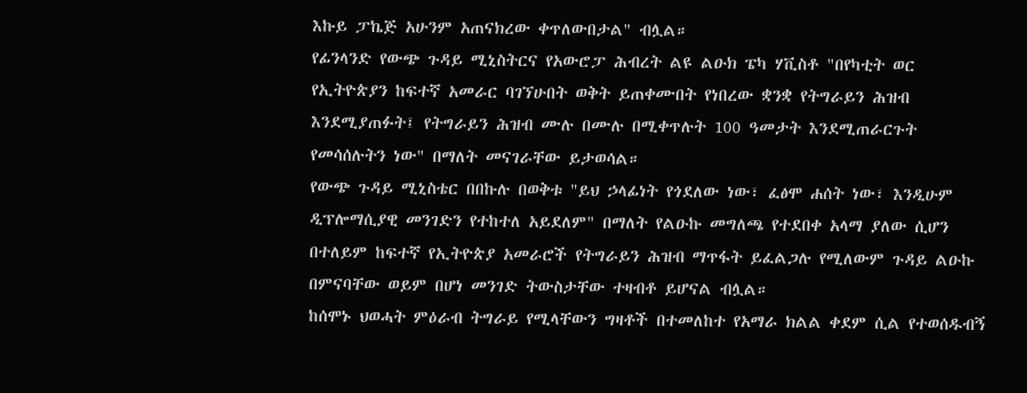እኩይ ፓኬጅ አሁንም አጠናክረው ቀጥለውበታል" ብሏል።
የፊንላንድ የውጭ ጉዳይ ሚኒስትርና የአውሮፓ ሕብረት ልዩ ልዑክ ፔካ ሃቪስቶ "በየካቲት ወር የኢትዮጵያን ከፍተኛ አመራር ባገኘሁበት ወቅት ይጠቀሙበት የነበረው ቋንቋ የትግራይን ሕዝብ እንደሚያጠፉት፤ የትግራይን ሕዝብ ሙሉ በሙሉ በሚቀጥሉት 100 ዓመታት እንደሚጠራርጉት የመሳሰሉትን ነው" በማለት መናገራቸው ይታወሳል።
የውጭ ጉዳይ ሚኒስቴር በበኩሉ በወቅቱ "ይህ ኃላፊነት የጎደለው ነው፣ ፈፅሞ ሐሰት ነው፣ እንዲሁም ዲፕሎማሲያዊ መንገድን የተከተለ አይደለም" በማለት የልዑኩ መግለጫ የተደበቀ አላማ ያለው ሲሆን በተለይም ከፍተኛ የኢትዮጵያ አመራሮች የትግራይን ሕዝብ ማጥፋት ይፈልጋሉ የሚለውም ጉዳይ ልዑኩ በምናባቸው ወይም በሆነ መንገድ ትውስታቸው ተዛብቶ ይሆናል ብሏል።
ከሰሞኑ ህወሓት ምዕራብ ትግራይ የሚላቸውን ግዛቶች በተመለከተ የአማራ ክልል ቀደም ሲል የተወሰዱብኝ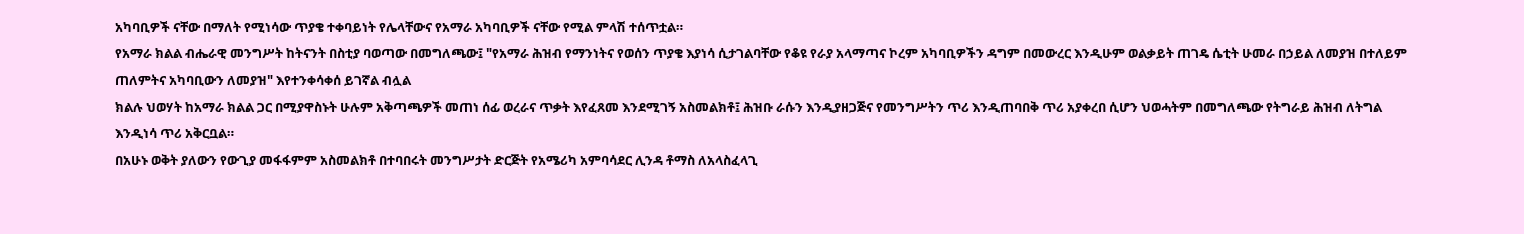አካባቢዎች ናቸው በማለት የሚነሳው ጥያቄ ተቀባይነት የሌላቸውና የአማራ አካባቢዎች ናቸው የሚል ምላሽ ተሰጥቷል።
የአማራ ክልል ብሔራዊ መንግሥት ከትናንት በስቲያ ባወጣው በመግለጫው፤ "የአማራ ሕዝብ የማንነትና የወሰን ጥያቄ እያነሳ ሲታገልባቸው የቆዩ የራያ አላማጣና ኮረም አካባቢዎችን ዳግም በመውረር እንዲሁም ወልቃይት ጠገዴ ሴቲት ሁመራ በኃይል ለመያዝ በተለይም ጠለምትና አካባቢውን ለመያዝ" እየተንቀሳቀሰ ይገኛል ብሏል
ክልሉ ህወሃት ከአማራ ክልል ጋር በሚያዋስኑት ሁሉም አቅጣጫዎች መጠነ ሰፊ ወረራና ጥቃት እየፈጸመ እንደሚገኝ አስመልክቶ፤ ሕዝቡ ራሱን እንዲያዘጋጅና የመንግሥትን ጥሪ እንዲጠባበቅ ጥሪ አያቀረበ ሲሆን ህወሓትም በመግለጫው የትግራይ ሕዝብ ለትግል እንዲነሳ ጥሪ አቅርቧል።
በአሁኑ ወቅት ያለውን የውጊያ መፋፋምም አስመልክቶ በተባበሩት መንግሥታት ድርጅት የአሜሪካ አምባሳደር ሊንዳ ቶማስ ለአላስፈላጊ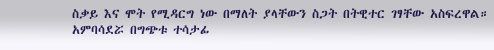ስቃይ እና ሞት የሚዳርግ ነው በማለት ያላቸውን ስጋት በትዊተር ገፃቸው አስፍረዋል።
አምባሳደሯ በግጭቱ ተሳታፊ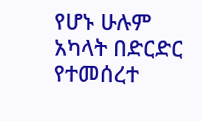የሆኑ ሁሉም አካላት በድርድር የተመሰረተ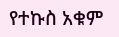የተኩስ አቁም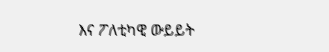እና ፖለቲካዊ ውይይት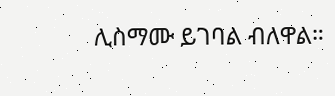ሊስማሙ ይገባል ብለዋል።